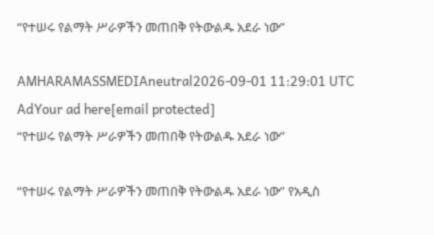“የተሠሩ የልማት ሥራዎችን መጠበቅ የትውልዱ አደራ ነው”

AMHARAMASSMEDIAneutral2026-09-01 11:29:01 UTC
AdYour ad here[email protected]
“የተሠሩ የልማት ሥራዎችን መጠበቅ የትውልዱ አደራ ነው”

“የተሠሩ የልማት ሥራዎችን መጠበቅ የትውልዱ አደራ ነው” የአዲስ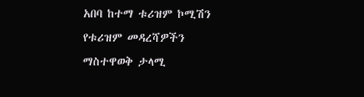አበባ ከተማ ቱሪዝም ኮሚሽን የቱሪዝም መዳረሻዎችን ማስተዋወቅ ታላሚ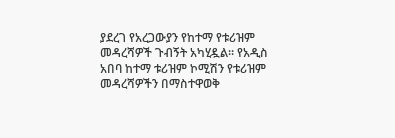ያደረገ የአረጋውያን የከተማ የቱሪዝም መዳረሻዎች ጉብኝት አካሂዷል። የአዲስ አበባ ከተማ ቱሪዝም ኮሚሽን የቱሪዝም መዳረሻዎችን በማስተዋወቅ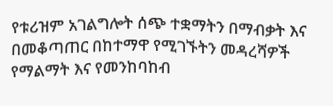የቱሪዝም አገልግሎት ሰጭ ተቋማትን በማብቃት እና በመቆጣጠር በከተማዋ የሚገኙትን መዳረሻዎች የማልማት እና የመንከባከብ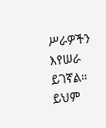ሥራዎችን እየሠራ ይገኛል። ይህም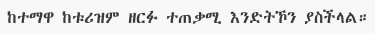ከተማዋ ከቱሪዝም ዘርፉ ተጠቃሚ እንድትኾን ያስችላል።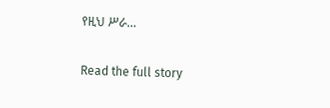የዚህ ሥራ…

Read the full story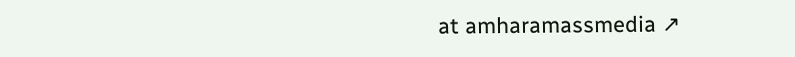at amharamassmedia ↗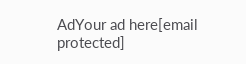AdYour ad here[email protected]